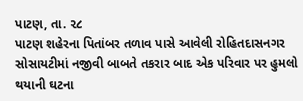પાટણ, તા. ૨૮
પાટણ શહેરના પિતાંબર તળાવ પાસે આવેલી રોહિતદાસનગર સોસાયટીમાં નજીવી બાબતે તકરાર બાદ એક પરિવાર પર હુમલો થયાની ઘટના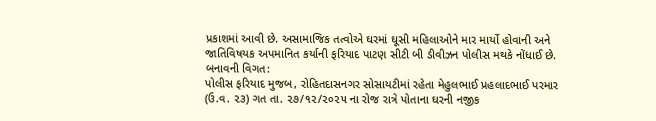પ્રકાશમાં આવી છે. અસામાજિક તત્વોએ ઘરમાં ઘૂસી મહિલાઓને માર માર્યો હોવાની અને જાતિવિષયક અપમાનિત કર્યાની ફરિયાદ પાટણ સીટી બી ડીવીઝન પોલીસ મથકે નોંધાઈ છે.
બનાવની વિગત:
પોલીસ ફરિયાદ મુજબ, રોહિતદાસનગર સોસાયટીમાં રહેતા મેહુલભાઈ પ્રહલાદભાઈ પરમાર (ઉ.વ. ૨૩) ગત તા. ૨૭/૧૨/૨૦૨૫ ના રોજ રાત્રે પોતાના ઘરની નજીક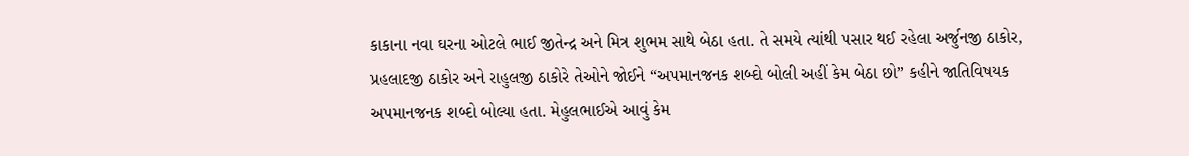કાકાના નવા ઘરના ઓટલે ભાઈ જીતેન્દ્ર અને મિત્ર શુભમ સાથે બેઠા હતા. તે સમયે ત્યાંથી પસાર થઈ રહેલા અર્જુનજી ઠાકોર, પ્રહલાદજી ઠાકોર અને રાહુલજી ઠાકોરે તેઓને જોઈને “અપમાનજનક શબ્દો બોલી અહીં કેમ બેઠા છો” કહીને જાતિવિષયક અપમાનજનક શબ્દો બોલ્યા હતા. મેહુલભાઈએ આવું કેમ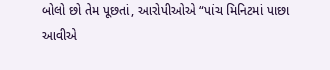બોલો છો તેમ પૂછતાં, આરોપીઓએ “પાંચ મિનિટમાં પાછા આવીએ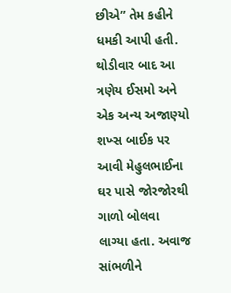છીએ” તેમ કહીને ધમકી આપી હતી.
થોડીવાર બાદ આ ત્રણેય ઈસમો અને એક અન્ય અજાણ્યો શખ્સ બાઈક પર આવી મેહુલભાઈના ઘર પાસે જોરજોરથી ગાળો બોલવા લાગ્યા હતા. અવાજ સાંભળીને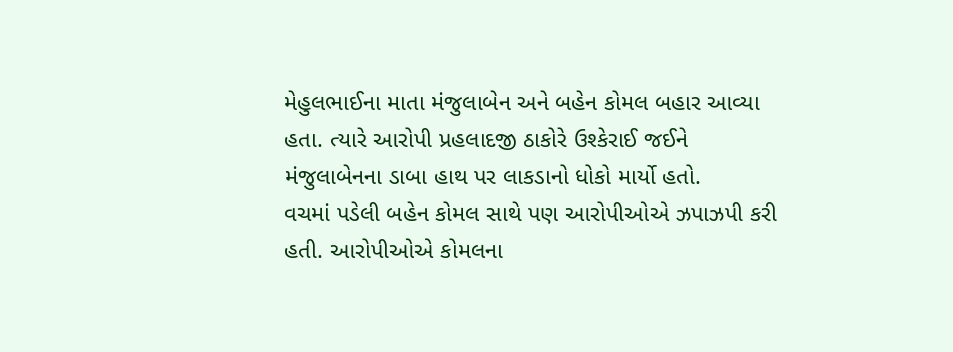મેહુલભાઈના માતા મંજુલાબેન અને બહેન કોમલ બહાર આવ્યા હતા. ત્યારે આરોપી પ્રહલાદજી ઠાકોરે ઉશ્કેરાઈ જઈને મંજુલાબેનના ડાબા હાથ પર લાકડાનો ધોકો માર્યો હતો.
વચમાં પડેલી બહેન કોમલ સાથે પણ આરોપીઓએ ઝપાઝપી કરી હતી. આરોપીઓએ કોમલના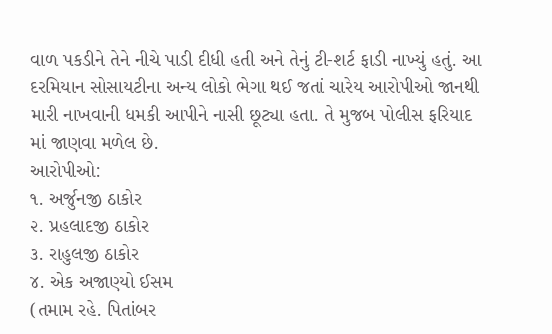વાળ પકડીને તેને નીચે પાડી દીધી હતી અને તેનું ટી-શર્ટ ફાડી નાખ્યું હતું. આ દરમિયાન સોસાયટીના અન્ય લોકો ભેગા થઈ જતાં ચારેય આરોપીઓ જાનથી મારી નાખવાની ધમકી આપીને નાસી છૂટ્યા હતા. તે મુજબ પોલીસ ફરિયાદ માં જાણવા મળેલ છે.
આરોપીઓ:
૧. અર્જુનજી ઠાકોર
૨. પ્રહલાદજી ઠાકોર
૩. રાહુલજી ઠાકોર
૪. એક અજાણ્યો ઈસમ
(તમામ રહે. પિતાંબર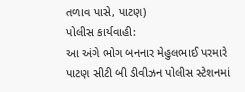તળાવ પાસે, પાટણ)
પોલીસ કાર્યવાહી:
આ અંગે ભોગ બનનાર મેહુલભાઈ પરમારે પાટણ સીટી બી ડીવીઝન પોલીસ સ્ટેશનમાં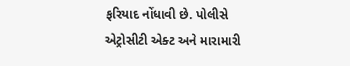ફરિયાદ નોંધાવી છે. પોલીસે એટ્રોસીટી એક્ટ અને મારામારી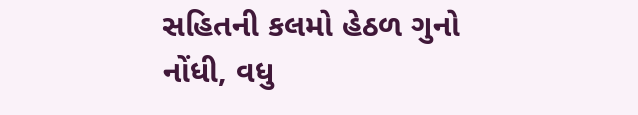સહિતની કલમો હેઠળ ગુનો નોંધી, વધુ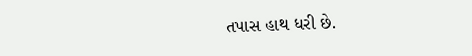તપાસ હાથ ધરી છે.